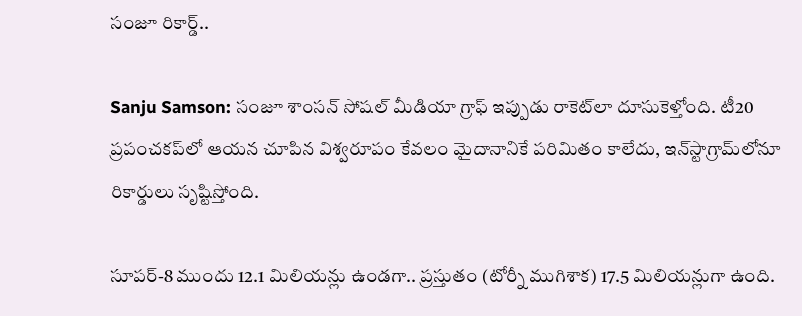సంజూ రికార్డ్..

Sanju Samson: సంజూ శాంసన్ సోషల్ మీడియా గ్రాఫ్ ఇప్పుడు రాకెట్‌లా దూసుకెళ్తోంది. టీ20 ప్రపంచకప్‌లో ఆయన చూపిన విశ్వరూపం కేవలం మైదానానికే పరిమితం కాలేదు, ఇన్‌స్టాగ్రామ్‌లోనూ రికార్డులు సృష్టిస్తోంది.

సూపర్-8 ముందు 12.1 మిలియన్లు ఉండగా.. ప్రస్తుతం (టోర్నీ ముగిశాక) 17.5 మిలియన్లుగా ఉంది.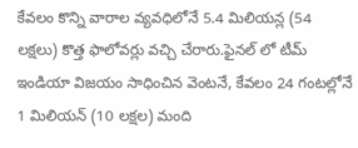కేవలం కొన్ని వారాల వ్యవధిలోనే 5.4 మిలియన్ల (54 లక్షలు) కొత్త ఫాలోవర్లు వచ్చి చేరారు.ఫైనల్ లో టీమ్ ఇండియా విజయం సాధించిన వెంటనే, కేవలం 24 గంటల్లోనే 1 మిలియన్ (10 లక్షల) మంది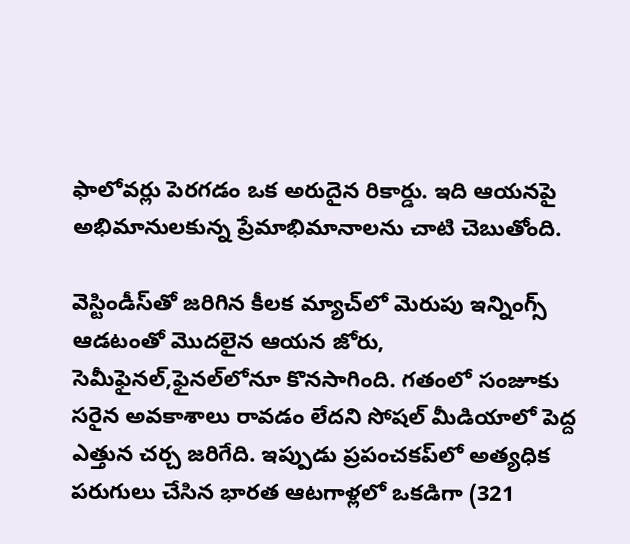ఫాలోవర్లు పెరగడం ఒక అరుదైన రికార్డు. ఇది ఆయనపై అభిమానులకున్న ప్రేమాభిమానాలను చాటి చెబుతోంది.

వెస్టిండీస్‌తో జరిగిన కీలక మ్యాచ్‌లో మెరుపు ఇన్నింగ్స్ ఆడటంతో మొదలైన ఆయన జోరు, సెమీఫైనల్,ఫైనల్‌లోనూ కొనసాగింది. గతంలో సంజూకు సరైన అవకాశాలు రావడం లేదని సోషల్ మీడియాలో పెద్ద ఎత్తున చర్చ జరిగేది. ఇప్పుడు ప్రపంచకప్‌లో అత్యధిక పరుగులు చేసిన భారత ఆటగాళ్లలో ఒకడిగా (321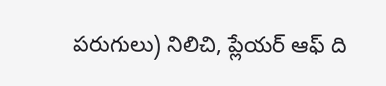పరుగులు) నిలిచి, ప్లేయర్ ఆఫ్ ది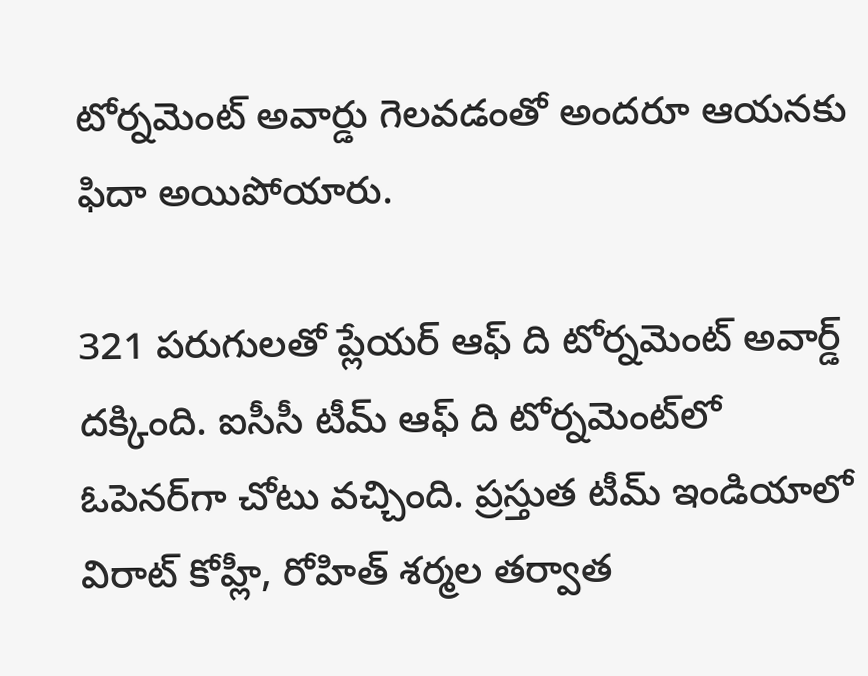టోర్నమెంట్ అవార్డు గెలవడంతో అందరూ ఆయనకు ఫిదా అయిపోయారు.

321 పరుగులతో ప్లేయర్ ఆఫ్ ది టోర్నమెంట్ అవార్డ్ దక్కింది. ఐసీసీ టీమ్ ఆఫ్ ది టోర్నమెంట్‌లో ఓపెనర్‌గా చోటు వచ్చింది. ప్రస్తుత టీమ్ ఇండియాలో విరాట్ కోహ్లీ, రోహిత్ శర్మల తర్వాత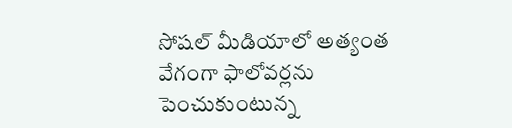సోషల్ మీడియాలో అత్యంత వేగంగా ఫాలోవర్లను పెంచుకుంటున్న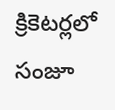క్రికెటర్లలో సంజూ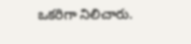ఒకరిగా నిలిచారు.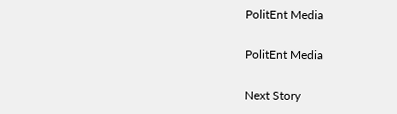PolitEnt Media

PolitEnt Media

Next Story